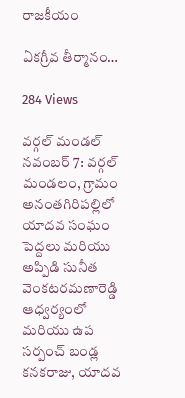రాజకీయం

ఏకగ్రీవ తీర్మానం…

284 Views

వర్గల్ మండల్ నవంబర్ 7: వర్గల్ మండలం, గ్రామం అనంతగిరిపల్లిలో యాదవ సంఘం పెద్దలు మరియు అప్పిడి సునీత వెంకటరమణారెడ్డి ఆధ్వర్యంలో మరియు ఉప సర్పంచ్ బండ్ల కనకరాజు, యాదవ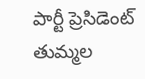పార్టీ ప్రెసిడెంట్ తుమ్మల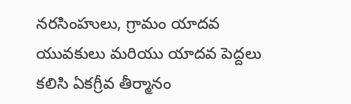నరసింహులు, గ్రామం యాదవ యువకులు మరియు యాదవ పెద్దలు కలిసి ఏకగ్రీవ తీర్మానం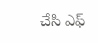చేసి ఎఫ్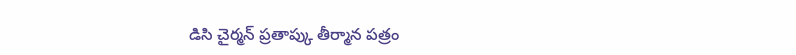డిసి చైర్మన్ ప్రతాప్కు తీర్మాన పత్రం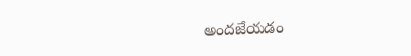అందజేయడం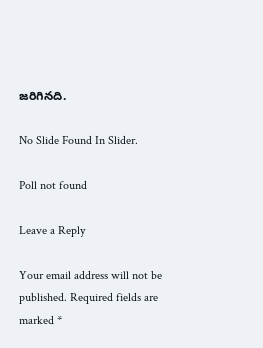జరిగినది.

No Slide Found In Slider.

Poll not found

Leave a Reply

Your email address will not be published. Required fields are marked *